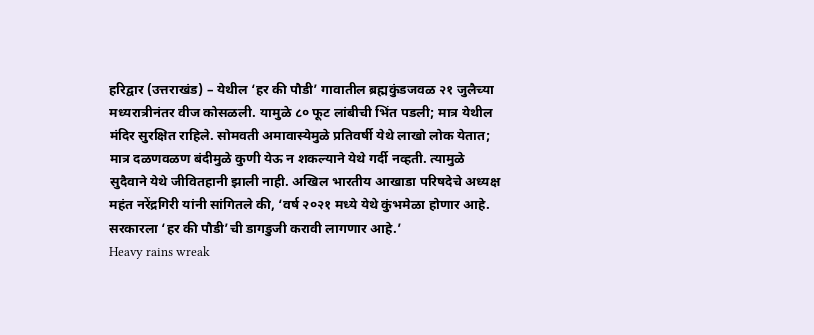हरिद्वार (उत्तराखंड) – येथील ‘हर की पौडी’ गावातील ब्रह्मकुंडजवळ २१ जुलैच्या मध्यरात्रीनंतर वीज कोसळली. यामुळे ८० फूट लांबीची भिंत पडली; मात्र येथील मंदिर सुरक्षित राहिले. सोमवती अमावास्येमुळे प्रतिवर्षी येथे लाखो लोक येतात; मात्र दळणवळण बंदीमुळे कुणी येऊ न शकल्याने येथे गर्दी नव्हती. त्यामुळे सुदैवाने येथे जीवितहानी झाली नाही. अखिल भारतीय आखाडा परिषदेचे अध्यक्ष महंत नरेंद्रगिरी यांनी सांगितले की, ‘वर्ष २०२१ मध्ये येथे कुंभमेळा होणार आहे. सरकारला ‘हर की पौडी’ची डागडुजी करावी लागणार आहे.’
Heavy rains wreak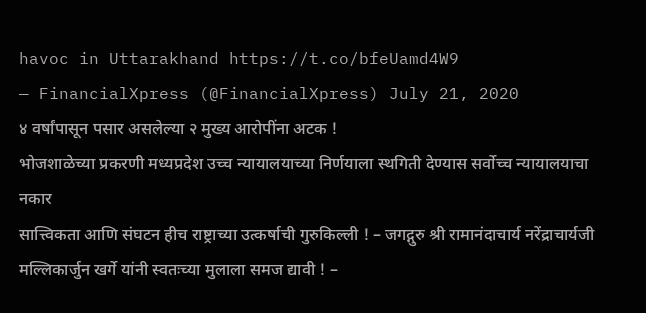havoc in Uttarakhand https://t.co/bfeUamd4W9
— FinancialXpress (@FinancialXpress) July 21, 2020
४ वर्षांपासून पसार असलेल्या २ मुख्य आरोपींना अटक !
भोजशाळेच्या प्रकरणी मध्यप्रदेश उच्च न्यायालयाच्या निर्णयाला स्थगिती देण्यास सर्वोच्च न्यायालयाचा नकार
सात्त्विकता आणि संघटन हीच राष्ट्राच्या उत्कर्षाची गुरुकिल्ली ! – जगद्गुरु श्री रामानंदाचार्य नरेंद्राचार्यजी
मल्लिकार्जुन खर्गे यांनी स्वतःच्या मुलाला समज द्यावी ! –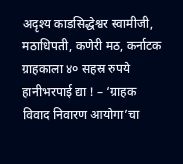अदृश्य काडसिद्धेश्वर स्वामीजी, मठाधिपती, कणेरी मठ, कर्नाटक
ग्राहकाला ४० सहस्र रुपये हानीभरपाई द्या ! – ‘ग्राहक विवाद निवारण आयोगा’चा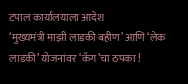टपाल कार्यालयाला आदेश
‘मुख्यमंत्री माझी लाडकी बहीण’ आणि ‘लेक लाडकी’ योजनांवर ‘कॅग’चा ठपका !